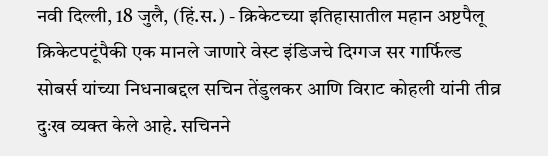नवी दिल्ली, 18 जुलै, (हिं.स.) - क्रिकेटच्या इतिहासातील महान अष्टपैलू क्रिकेटपटूंपैकी एक मानले जाणारे वेस्ट इंडिजचे दिग्गज सर गार्फिल्ड सोबर्स यांच्या निधनाबद्दल सचिन तेंडुलकर आणि विराट कोहली यांनी तीव्र दुःख व्यक्त केले आहे. सचिनने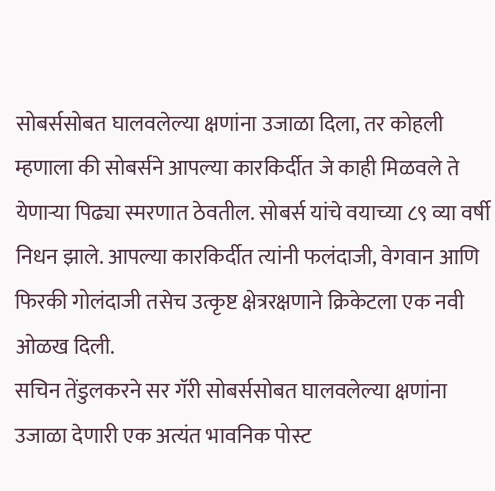सोबर्ससोबत घालवलेल्या क्षणांना उजाळा दिला, तर कोहली म्हणाला की सोबर्सने आपल्या कारकिर्दीत जे काही मिळवले ते येणाऱ्या पिढ्या स्मरणात ठेवतील. सोबर्स यांचे वयाच्या ८९ व्या वर्षी निधन झाले. आपल्या कारकिर्दीत त्यांनी फलंदाजी, वेगवान आणि फिरकी गोलंदाजी तसेच उत्कृष्ट क्षेत्ररक्षणाने क्रिकेटला एक नवी ओळख दिली.
सचिन तेंडुलकरने सर गॅरी सोबर्ससोबत घालवलेल्या क्षणांना उजाळा देणारी एक अत्यंत भावनिक पोस्ट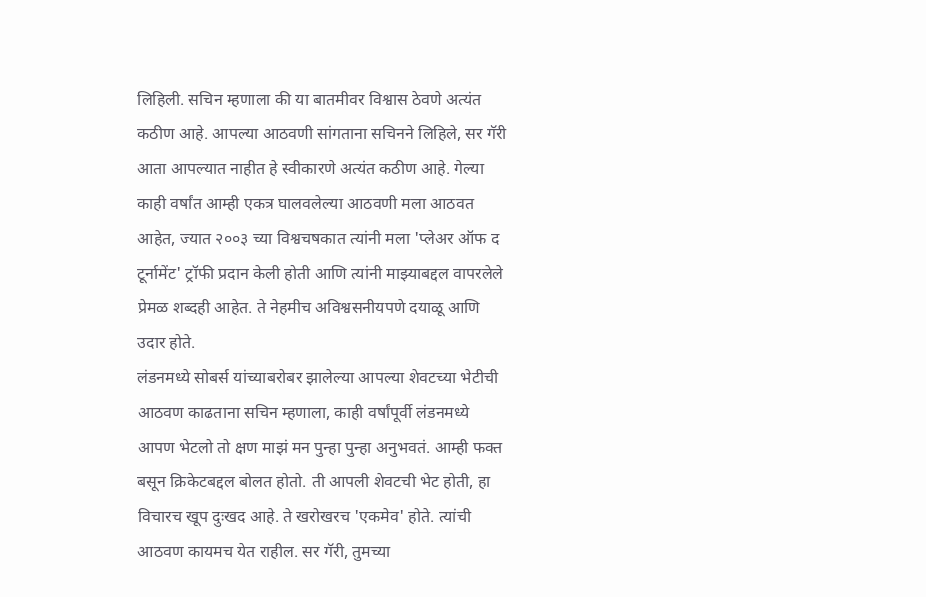लिहिली. सचिन म्हणाला की या बातमीवर विश्वास ठेवणे अत्यंत कठीण आहे. आपल्या आठवणी सांगताना सचिनने लिहिले, सर गॅरी आता आपल्यात नाहीत हे स्वीकारणे अत्यंत कठीण आहे. गेल्या काही वर्षांत आम्ही एकत्र घालवलेल्या आठवणी मला आठवत आहेत, ज्यात २००३ च्या विश्वचषकात त्यांनी मला 'प्लेअर ऑफ द टूर्नामेंट' ट्रॉफी प्रदान केली होती आणि त्यांनी माझ्याबद्दल वापरलेले प्रेमळ शब्दही आहेत. ते नेहमीच अविश्वसनीयपणे दयाळू आणि उदार होते.
लंडनमध्ये सोबर्स यांच्याबरोबर झालेल्या आपल्या शेवटच्या भेटीची आठवण काढताना सचिन म्हणाला, काही वर्षांपूर्वी लंडनमध्ये आपण भेटलो तो क्षण माझं मन पुन्हा पुन्हा अनुभवतं. आम्ही फक्त बसून क्रिकेटबद्दल बोलत होतो. ती आपली शेवटची भेट होती, हा विचारच खूप दुःखद आहे. ते खरोखरच 'एकमेव' होते. त्यांची आठवण कायमच येत राहील. सर गॅरी, तुमच्या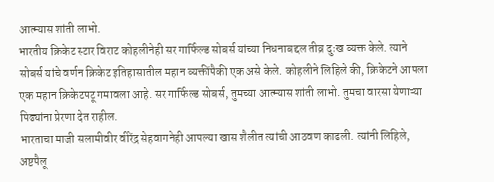आत्म्यास शांती लाभो.
भारतीय क्रिकेट स्टार विराट कोहलीनेही सर गार्फिल्ड सोबर्स यांच्या निधनाबद्दल तीव्र दुःख व्यक्त केले. त्याने सोबर्स यांचे वर्णन क्रिकेट इतिहासातील महान व्यक्तींपैकी एक असे केले. कोहलीने लिहिले की, क्रिकेटने आपला एक महान क्रिकेटपटू गमावला आहे. सर गार्फिल्ड सोबर्स, तुमच्या आत्म्यास शांती लाभो. तुमचा वारसा येणाऱ्या पिढ्यांना प्रेरणा देत राहील.
भारताचा माजी सलामीवीर वीरेंद्र सेहवागनेही आपल्या खास शैलीत त्यांची आठवण काढली. त्यांनी लिहिले, अष्टपैलू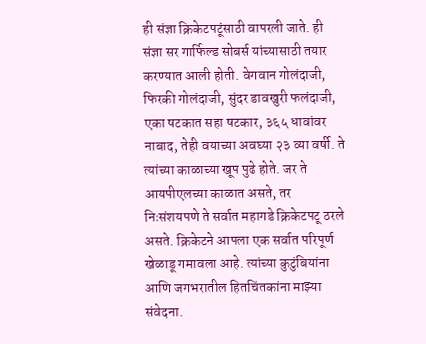ही संज्ञा क्रिकेटपटूंसाठी वापरली जाते. ही संज्ञा सर गार्फिल्ड सोबर्स यांच्यासाठी तयार करण्यात आली होती. वेगवान गोलंदाजी, फिरकी गोलंदाजी, सुंदर डावखुरी फलंदाजी, एका षटकात सहा षटकार, ३६५ धावांवर नाबाद, तेही वयाच्या अवघ्या २३ व्या वर्षी. ते त्यांच्या काळाच्या खूप पुढे होते. जर ते आयपीएलच्या काळात असते, तर निःसंशयपणे ते सर्वात महागडे क्रिकेटपटू ठरले असते. क्रिकेटने आपला एक सर्वात परिपूर्ण खेळाडू गमावला आहे. त्यांच्या कुटुंबियांना आणि जगभरातील हितचिंतकांना माझ्या संवेदना.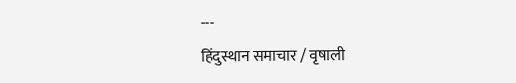---
हिंदुस्थान समाचार / वृषाली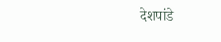देशपांडे